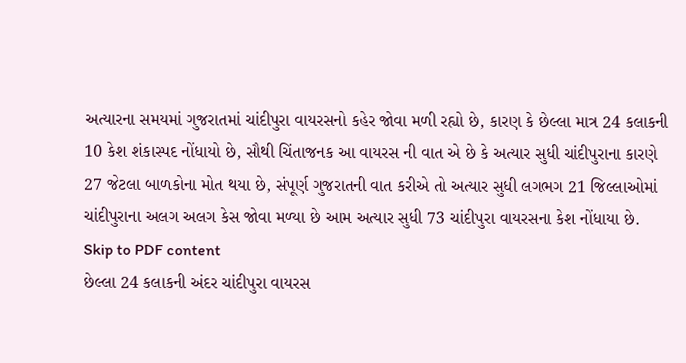અત્યારના સમયમાં ગુજરાતમાં ચાંદીપુરા વાયરસનો કહેર જોવા મળી રહ્યો છે, કારણ કે છેલ્લા માત્ર 24 કલાકની 10 કેશ શંકાસ્પદ નોંધાયો છે, સૌથી ચિંતાજનક આ વાયરસ ની વાત એ છે કે અત્યાર સુધી ચાંદીપુરાના કારણે 27 જેટલા બાળકોના મોત થયા છે, સંપૂર્ણ ગુજરાતની વાત કરીએ તો અત્યાર સુધી લગભગ 21 જિલ્લાઓમાં ચાંદીપુરાના અલગ અલગ કેસ જોવા મળ્યા છે આમ અત્યાર સુધી 73 ચાંદીપુરા વાયરસના કેશ નોંધાયા છે.
Skip to PDF content
છેલ્લા 24 કલાકની અંદર ચાંદીપુરા વાયરસ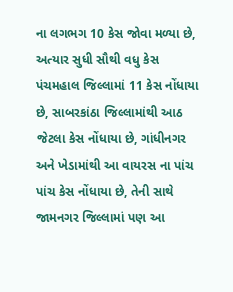ના લગભગ 10 કેસ જોવા મળ્યા છે, અત્યાર સુધી સૌથી વધુ કેસ પંચમહાલ જિલ્લામાં 11 કેસ નોંધાયા છે, સાબરકાંઠા જિલ્લામાંથી આઠ જેટલા કેસ નોંધાયા છે, ગાંધીનગર અને ખેડામાંથી આ વાયરસ ના પાંચ પાંચ કેસ નોંધાયા છે, તેની સાથે જામનગર જિલ્લામાં પણ આ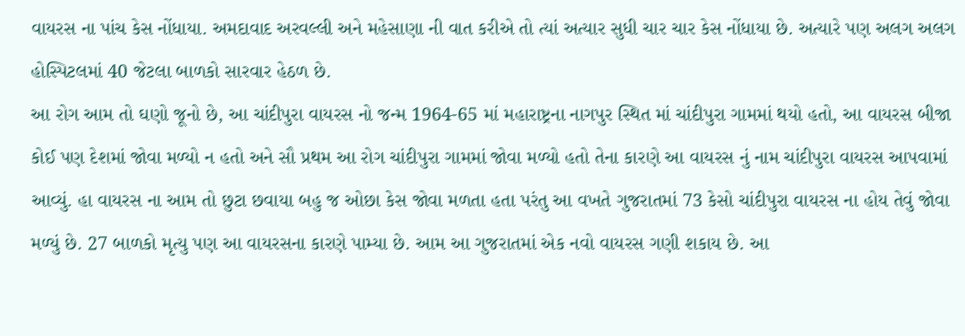વાયરસ ના પાંચ કેસ નોંધાયા. અમદાવાદ અરવલ્લી અને મહેસાણા ની વાત કરીએ તો ત્યાં અત્યાર સુધી ચાર ચાર કેસ નોંધાયા છે. અત્યારે પણ અલગ અલગ હોસ્પિટલમાં 40 જેટલા બાળકો સારવાર હેઠળ છે.
આ રોગ આમ તો ઘણો જૂનો છે, આ ચાંદીપુરા વાયરસ નો જન્મ 1964-65 માં મહારાષ્ટ્રના નાગપુર સ્થિત માં ચાંદીપુરા ગામમાં થયો હતો, આ વાયરસ બીજા કોઈ પણ દેશમાં જોવા મળ્યો ન હતો અને સૌ પ્રથમ આ રોગ ચાંદીપુરા ગામમાં જોવા મળ્યો હતો તેના કારણે આ વાયરસ નું નામ ચાંદીપુરા વાયરસ આપવામાં આવ્યું. હા વાયરસ ના આમ તો છુટા છવાયા બહુ જ ઓછા કેસ જોવા મળતા હતા પરંતુ આ વખતે ગુજરાતમાં 73 કેસો ચાંદીપુરા વાયરસ ના હોય તેવું જોવા મળ્યું છે. 27 બાળકો મૃત્યુ પણ આ વાયરસના કારણે પામ્યા છે. આમ આ ગુજરાતમાં એક નવો વાયરસ ગણી શકાય છે. આ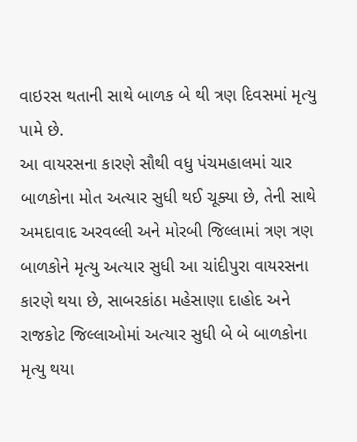વાઇરસ થતાની સાથે બાળક બે થી ત્રણ દિવસમાં મૃત્યુ પામે છે.
આ વાયરસના કારણે સૌથી વધુ પંચમહાલમાં ચાર બાળકોના મોત અત્યાર સુધી થઈ ચૂક્યા છે, તેની સાથે અમદાવાદ અરવલ્લી અને મોરબી જિલ્લામાં ત્રણ ત્રણ બાળકોને મૃત્યુ અત્યાર સુધી આ ચાંદીપુરા વાયરસના કારણે થયા છે, સાબરકાંઠા મહેસાણા દાહોદ અને રાજકોટ જિલ્લાઓમાં અત્યાર સુધી બે બે બાળકોના મૃત્યુ થયા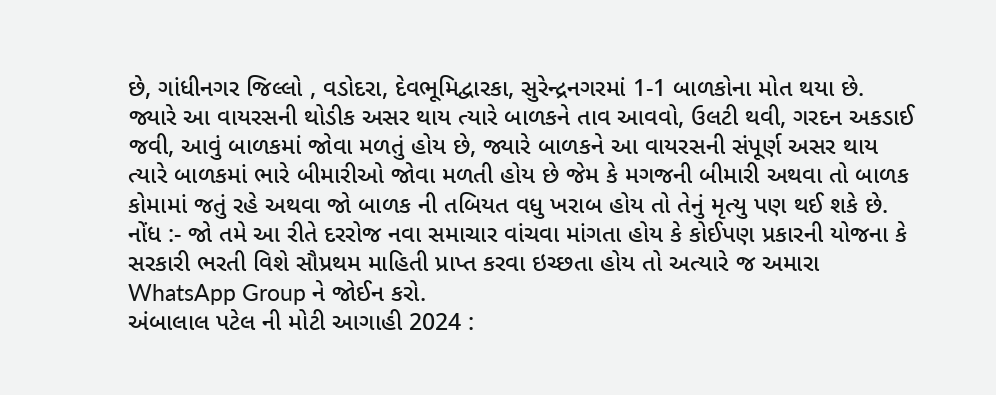છે, ગાંધીનગર જિલ્લો , વડોદરા, દેવભૂમિદ્વારકા, સુરેન્દ્રનગરમાં 1-1 બાળકોના મોત થયા છે.
જ્યારે આ વાયરસની થોડીક અસર થાય ત્યારે બાળકને તાવ આવવો, ઉલટી થવી, ગરદન અકડાઈ જવી, આવું બાળકમાં જોવા મળતું હોય છે, જ્યારે બાળકને આ વાયરસની સંપૂર્ણ અસર થાય ત્યારે બાળકમાં ભારે બીમારીઓ જોવા મળતી હોય છે જેમ કે મગજની બીમારી અથવા તો બાળક કોમામાં જતું રહે અથવા જો બાળક ની તબિયત વધુ ખરાબ હોય તો તેનું મૃત્યુ પણ થઈ શકે છે.
નોંધ :- જો તમે આ રીતે દરરોજ નવા સમાચાર વાંચવા માંગતા હોય કે કોઈપણ પ્રકારની યોજના કે સરકારી ભરતી વિશે સૌપ્રથમ માહિતી પ્રાપ્ત કરવા ઇચ્છતા હોય તો અત્યારે જ અમારા WhatsApp Group ને જોઈન કરો.
અંબાલાલ પટેલ ની મોટી આગાહી 2024 :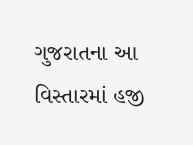ગુજરાતના આ વિસ્તારમાં હજી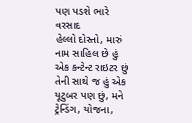પણ પડશે ભારે વરસાદ
હેલ્લો દોસ્તો, મારું નામ સાહિલ છે હું એક કન્ટેન્ટ રાઇટર છું તેની સાથે જ હું એક યૂટુબર પણ છું, મને ટ્રેન્ડિંગ, યોજના,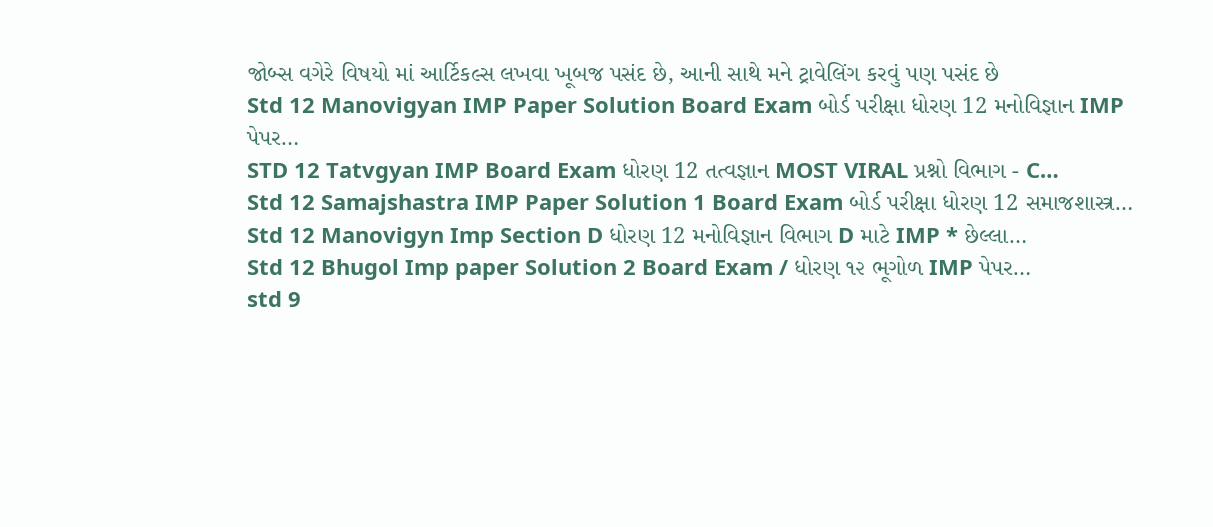જોબ્સ વગેરે વિષયો માં આર્ટિકલ્સ લખવા ખૂબજ પસંદ છે, આની સાથે મને ટ્રાવેલિંગ કરવું પણ પસંદ છે
Std 12 Manovigyan IMP Paper Solution Board Exam બોર્ડ પરીક્ષા ધોરણ 12 મનોવિજ્ઞાન IMP પેપર…
STD 12 Tatvgyan IMP Board Exam ધોરણ 12 તત્વજ્ઞાન MOST VIRAL પ્રશ્નો વિભાગ - C…
Std 12 Samajshastra IMP Paper Solution 1 Board Exam બોર્ડ પરીક્ષા ધોરણ 12 સમાજશાસ્ત્ર…
Std 12 Manovigyn Imp Section D ધોરણ 12 મનોવિજ્ઞાન વિભાગ D માટે IMP * છેલ્લા…
Std 12 Bhugol Imp paper Solution 2 Board Exam / ધોરણ ૧૨ ભૂગોળ IMP પેપર…
std 9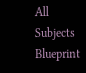All Subjects Blueprint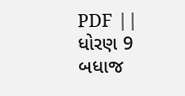PDF || ધોરણ 9 બધાજ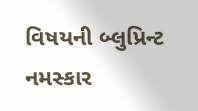વિષયની બ્લુપ્રિન્ટ નમસ્કાર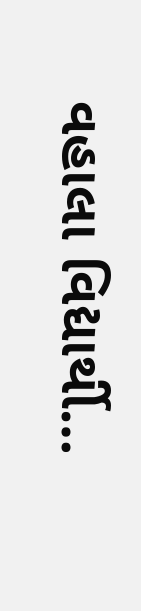વહાલા વિદ્યાર્થી…